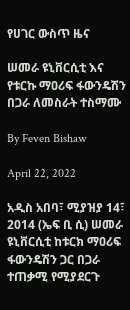የሀገር ውስጥ ዜና

ሠመራ ዩኒቨርሲቲ እና የቱርኩ ማዐሪፍ ፋውንዴሽን በጋራ ለመስራት ተስማሙ

By Feven Bishaw

April 22, 2022

አዲስ አበባ፣ ሚያዝያ 14፣ 2014 (ኤፍ ቢ ሲ) ሠመራ ዩኒቨርሲቲ ከቱርክ ማዐሪፍ ፋውንዴሽን ጋር በጋራ ተጠቃሚ የሚያደርጉ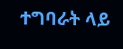ተግባራት ላይ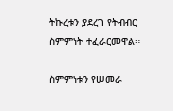ትኩረቱን ያደረገ የትብብር ስምምነት ተፈራርመዋል።

ስምምነቱን የሠመራ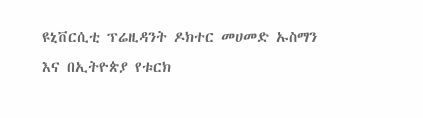ዩኒቨርሲቲ ፕሬዚዳንት ዶክተር መሀመድ ኡስማን እና በኢትዮጵያ የቱርክ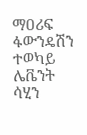ማዐሪፍ ፋውንዴሽን ተወካይ ሌቬንት ሳሂን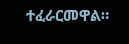ተፈራርመዋል።